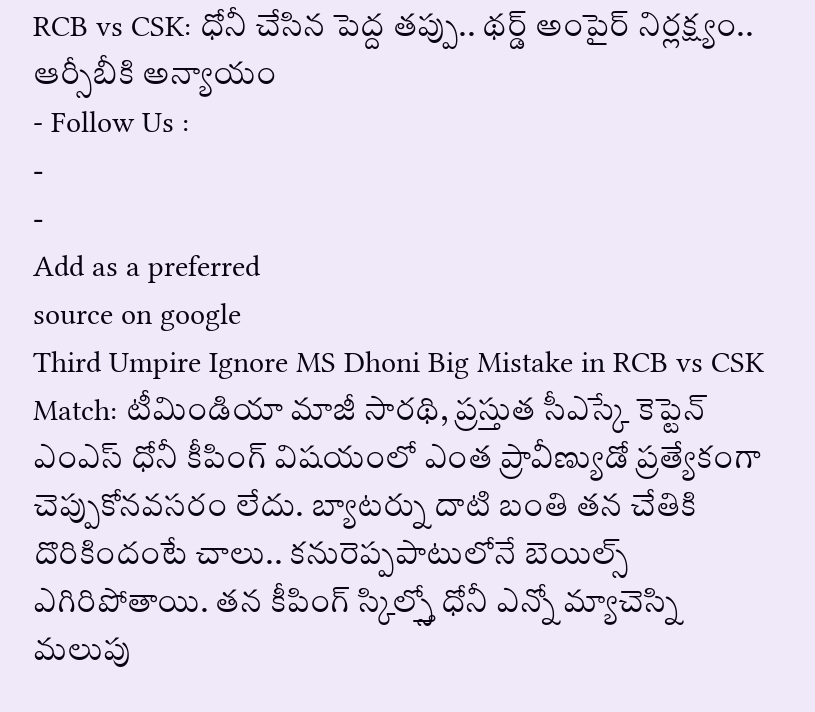RCB vs CSK: ధోనీ చేసిన పెద్ద తప్పు.. థర్డ్ అంపైర్ నిర్లక్ష్యం.. ఆర్సీబీకి అన్యాయం
- Follow Us :
-
-
Add as a preferred
source on google
Third Umpire Ignore MS Dhoni Big Mistake in RCB vs CSK Match: టీమిండియా మాజీ సారథి, ప్రస్తుత సీఎస్కే కెప్టెన్ ఎంఎస్ ధోనీ కీపింగ్ విషయంలో ఎంత ప్రావీణ్యుడో ప్రత్యేకంగా చెప్పుకోనవసరం లేదు. బ్యాటర్ను దాటి బంతి తన చేతికి దొరికిందంటే చాలు.. కనురెప్పపాటులోనే బెయిల్స్ ఎగిరిపోతాయి. తన కీపింగ్ స్కిల్స్తో ధోనీ ఎన్నో మ్యాచెస్ని మలుపు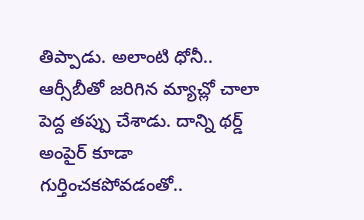తిప్పాడు. అలాంటి ధోనీ.. ఆర్సీబీతో జరిగిన మ్యాచ్లో చాలా పెద్ద తప్పు చేశాడు. దాన్ని థర్డ్ అంపైర్ కూడా గుర్తించకపోవడంతో..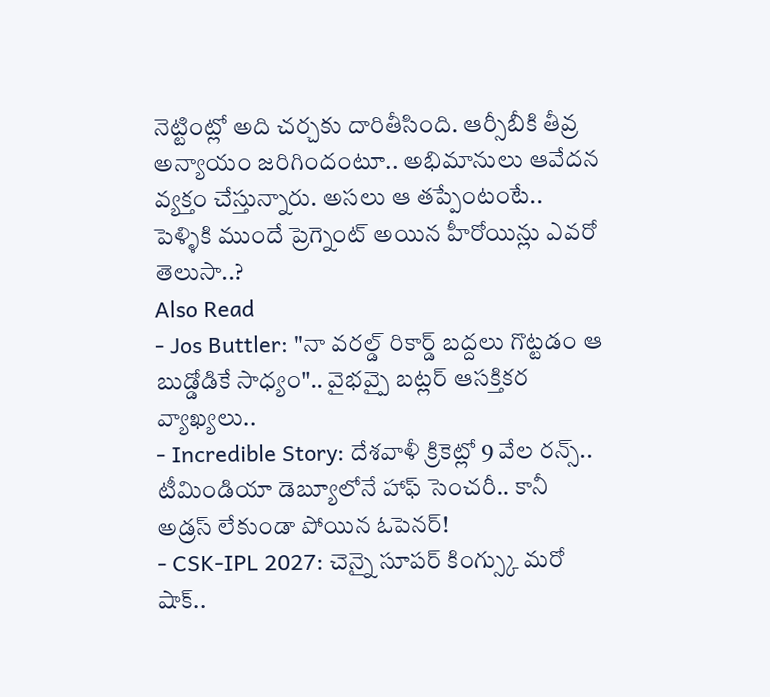నెట్టింట్లో అది చర్చకు దారితీసింది. ఆర్సీబీకి తీవ్ర అన్యాయం జరిగిందంటూ.. అభిమానులు ఆవేదన వ్యక్తం చేస్తున్నారు. అసలు ఆ తప్పేంటంటే..
పెళ్ళికి ముందే ప్రెగ్నెంట్ అయిన హీరోయిన్లు ఎవరో తెలుసా..?
Also Read
- Jos Buttler: "నా వరల్డ్ రికార్డ్ బద్దలు గొట్టడం ఆ బుడ్డోడికే సాధ్యం".. వైభవ్పై బట్లర్ ఆసక్తికర వ్యాఖ్యలు..
- Incredible Story: దేశవాళీ క్రికెట్లో 9 వేల రన్స్.. టీమిండియా డెబ్యూలోనే హాఫ్ సెంచరీ.. కానీ అడ్రస్ లేకుండా పోయిన ఓపెనర్!
- CSK-IPL 2027: చెన్నై సూపర్ కింగ్స్కు మరో షాక్..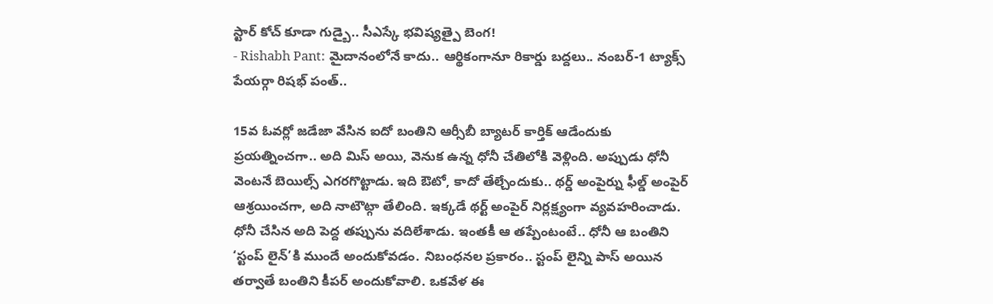స్టార్ కోచ్ కూడా గుడ్బై.. సీఎస్కే భవిష్యత్పై బెంగ!
- Rishabh Pant: మైదానంలోనే కాదు.. ఆర్థికంగానూ రికార్డు బద్దలు.. నంబర్-1 ట్యాక్స్ పేయర్గా రిషభ్ పంత్..

15వ ఓవర్లో జడేజా వేసిన ఐదో బంతిని ఆర్సీబీ బ్యాటర్ కార్తిక్ ఆడేందుకు ప్రయత్నించగా.. అది మిస్ అయి, వెనుక ఉన్న ధోనీ చేతిలోకి వెళ్లింది. అప్పుడు ధోనీ వెంటనే బెయిల్స్ ఎగరగొట్టాడు. ఇది ఔటో, కాదో తేల్చేందుకు.. థర్డ్ అంపైర్ను ఫీల్డ్ అంపైర్ ఆశ్రయించగా, అది నాటౌట్గా తేలింది. ఇక్కడే థర్ట్ అంపైర్ నిర్లక్ష్యంగా వ్యవహరించాడు. ధోనీ చేసిన అది పెద్ద తప్పును వదిలేశాడు. ఇంతకీ ఆ తప్పేంటంటే.. ధోనీ ఆ బంతిని ‘స్టంప్ లైన్’కి ముందే అందుకోవడం. నిబంధనల ప్రకారం.. స్టంప్ లైన్ని పాస్ అయిన తర్వాతే బంతిని కీపర్ అందుకోవాలి. ఒకవేళ ఈ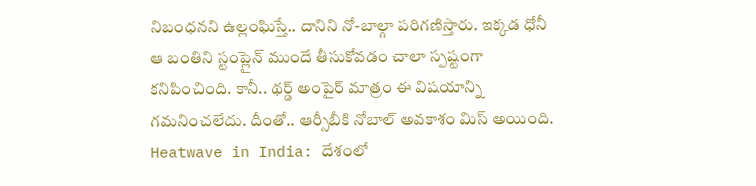నిబంధనని ఉల్లంఘిస్తే.. దానిని నో-బాల్గా పరిగణిస్తారు. ఇక్కడ ధోనీ ఆ బంతిని స్టంప్లైన్ ముందే తీసుకోవడం చాలా స్పష్టంగా కనిపించింది. కానీ.. థర్డ్ అంపైర్ మాత్రం ఈ విషయాన్ని గమనించలేదు. దీంతో.. ఆర్సీబీకి నోబాల్ అవకాశం మిస్ అయింది.
Heatwave in India: దేశంలో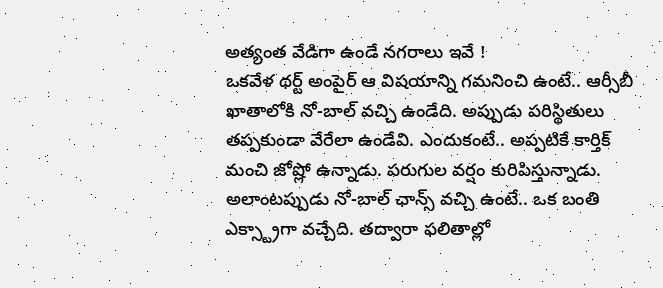అత్యంత వేడిగా ఉండే నగరాలు ఇవే !
ఒకవేళ థర్ట్ అంపైర్ ఆ విషయాన్ని గమనించి ఉంటే.. ఆర్సీబీ ఖాతాలోకి నో-బాల్ వచ్చి ఉండేది. అప్పుడు పరిస్థితులు తప్పకుండా వేరేలా ఉండేవి. ఎందుకంటే.. అప్పటికే కార్తిక్ మంచి జోష్లో ఉన్నాడు. పరుగుల వర్షం కురిపిస్తున్నాడు. అలాంటప్పుడు నో-బాల్ ఛాన్స్ వచ్చి ఉంటే.. ఒక బంతి ఎక్స్ట్రాగా వచ్చేది. తద్వారా ఫలితాల్లో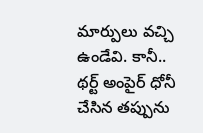మార్పులు వచ్చి ఉండేవి. కానీ.. థర్ట్ అంపైర్ ధోనీ చేసిన తప్పును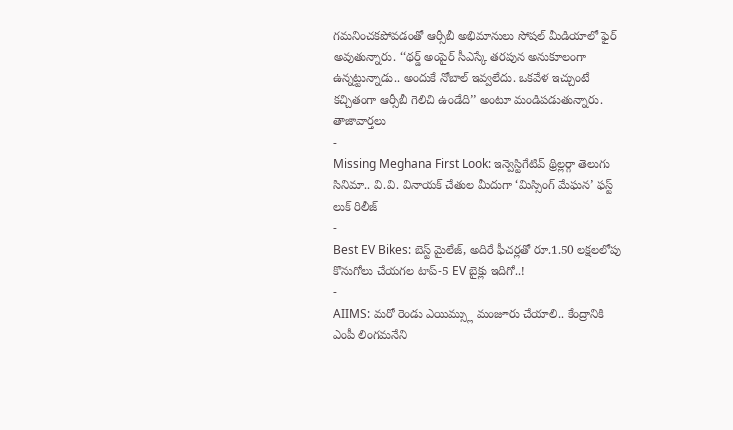గమనించకపోవడంతో ఆర్సీబీ అభిమానులు సోషల్ మీడియాలో ఫైర్ అవుతున్నారు. ‘‘థర్డ్ అంపైర్ సీఎస్కే తరపున అనుకూలంగా ఉన్నట్టున్నాడు.. అందుకే నోబాల్ ఇవ్వలేదు. ఒకవేళ ఇచ్చుంటే కచ్చితంగా ఆర్సీబీ గెలిచి ఉండేది’’ అంటూ మండిపడుతున్నారు.
తాజావార్తలు
-
Missing Meghana First Look: ఇన్వెస్టిగేటివ్ థ్రిల్లర్గా తెలుగు సినిమా.. వి.వి. వినాయక్ చేతుల మీదుగా ‘మిస్సింగ్ మేఘన’ ఫస్ట్ లుక్ రిలీజ్
-
Best EV Bikes: బెస్ట్ మైలేజ్, అదిరే ఫీచర్లతో రూ.1.50 లక్షలలోపు కొనుగోలు చేయగల టాప్-5 EV బైక్లు ఇదిగో..!
-
AIIMS: మరో రెండు ఎయిమ్స్లు మంజూరు చేయాలి.. కేంద్రానికి ఎంపీ లింగమనేని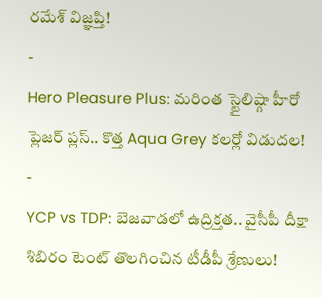రమేశ్ విజ్ఞప్తి!
-
Hero Pleasure Plus: మరింత స్టైలిష్గా హీరో ప్లెజర్ ప్లస్.. కొత్త Aqua Grey కలర్లో విడుదల!
-
YCP vs TDP: బెజవాడలో ఉద్రిక్తత.. వైసీపీ దీక్షా శిబిరం టెంట్ తొలగించిన టీడీపీ శ్రేణులు!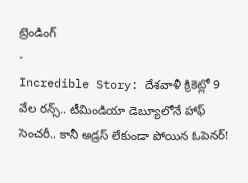ట్రెండింగ్
-
Incredible Story: దేశవాళీ క్రికెట్లో 9 వేల రన్స్.. టీమిండియా డెబ్యూలోనే హాఫ్ సెంచరీ.. కానీ అడ్రస్ లేకుండా పోయిన ఓపెనర్!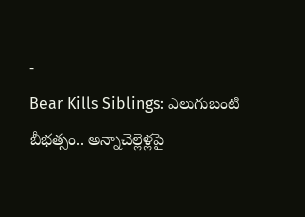-
Bear Kills Siblings: ఎలుగుబంటి బీభత్సం.. అన్నాచెల్లెళ్లపై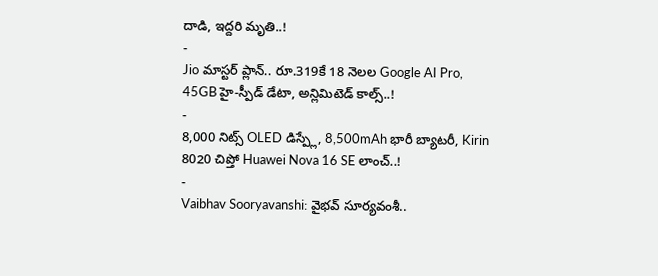దాడి, ఇద్దరి మృతి..!
-
Jio మాస్టర్ ప్లాన్.. రూ.319కే 18 నెలల Google AI Pro, 45GB హై-స్పీడ్ డేటా, అన్లిమిటెడ్ కాల్స్..!
-
8,000 నిట్స్ OLED డిస్ప్లే, 8,500mAh భారీ బ్యాటరీ, Kirin 8020 చిప్తో Huawei Nova 16 SE లాంచ్..!
-
Vaibhav Sooryavanshi: వైభవ్ సూర్యవంశీ..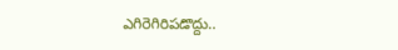ఎగిరెగిరిపడొద్దు..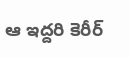ఆ ఇద్దరి కెరీర్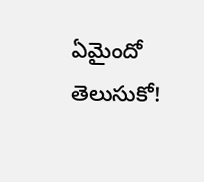ఏమైందో తెలుసుకో!